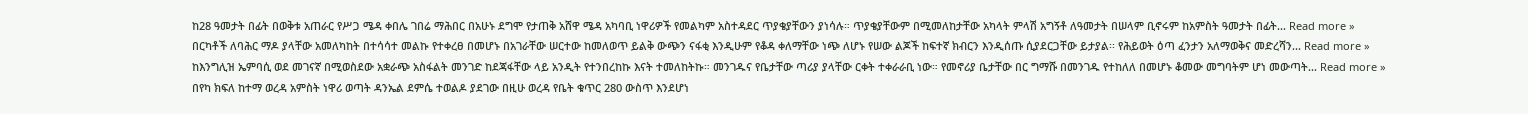ከ28 ዓመታት በፊት በወቅቱ አጠራር የሥጋ ሜዳ ቀበሌ ገበሬ ማሕበር በአሁኑ ደግሞ የታጠቅ አሸዋ ሜዳ አካባቢ ነዋሪዎች የመልካም አስተዳደር ጥያቄያቸውን ያነሳሉ። ጥያቄያቸውም በሚመለከታቸው አካላት ምላሽ አግኝቶ ለዓመታት በሠላም ቢኖሩም ከአምስት ዓመታት በፊት... Read more »
በርካቶች ለባሕር ማዶ ያላቸው አመለካከት በተሳሳተ መልኩ የተቀረፀ በመሆኑ በአገራቸው ሠርተው ከመለወጥ ይልቅ ውጭን ናፋቂ እንዲሁም የቆዳ ቀለማቸው ነጭ ለሆኑ የሠው ልጆች ከፍተኛ ክብርን እንዲሰጡ ሲያደርጋቸው ይታያል፡፡ የሕይወት ዕጣ ፈንታን አለማወቅና መድረሻን... Read more »
ከእንግሊዝ ኤምባሲ ወደ መገናኛ በሚወስደው አቋራጭ አስፋልት መንገድ ከደጃፋቸው ላይ አንዲት የተንበረከኩ እናት ተመለከትኩ። መንገዱና የቤታቸው ጣሪያ ያላቸው ርቀት ተቀራራቢ ነው። የመኖሪያ ቤታቸው በር ግማሹ በመንገዱ የተከለለ በመሆኑ ቆመው መግባትም ሆነ መውጣት... Read more »
በየካ ክፍለ ከተማ ወረዳ አምስት ነዋሪ ወጣት ዳንኤል ደምሴ ተወልዶ ያደገው በዚሁ ወረዳ የቤት ቁጥር 280 ውስጥ እንደሆነ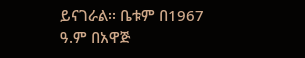ይናገራል፡፡ ቤቱም በ1967 ዓ.ም በአዋጅ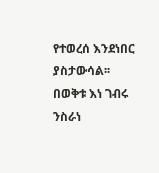የተወረሰ እንደነበር ያስታውሳል፡፡ በወቅቱ እነ ገብሩ ንስራነ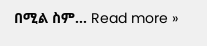በሚል ስም... Read more »